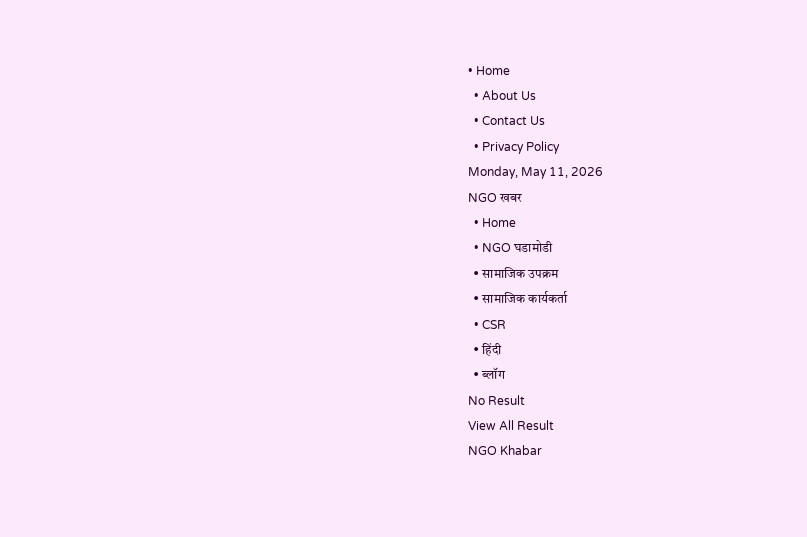• Home
  • About Us
  • Contact Us
  • Privacy Policy
Monday, May 11, 2026
NGO खबर
  • Home
  • NGO घडामोडी
  • सामाजिक उपक्रम
  • सामाजिक कार्यकर्ता
  • CSR
  • हिंदी
  • ब्लॉग
No Result
View All Result
NGO Khabar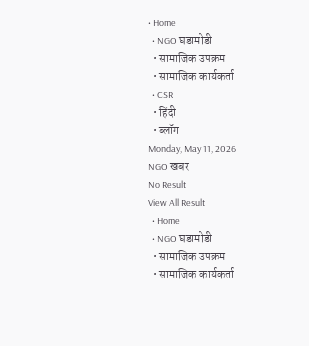• Home
  • NGO घडामोडी
  • सामाजिक उपक्रम
  • सामाजिक कार्यकर्ता
  • CSR
  • हिंदी
  • ब्लॉग
Monday, May 11, 2026
NGO खबर
No Result
View All Result
  • Home
  • NGO घडामोडी
  • सामाजिक उपक्रम
  • सामाजिक कार्यकर्ता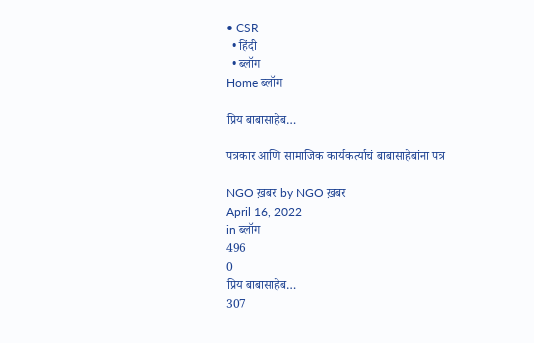• CSR
  • हिंदी
  • ब्लॉग
Home ब्लॉग

प्रिय बाबासाहेब…

पत्रकार आणि सामाजिक कार्यकर्त्याचं बाबासाहेबांना पत्र

NGO ख़बर by NGO ख़बर
April 16, 2022
in ब्लॉग
496
0
प्रिय बाबासाहेब…
307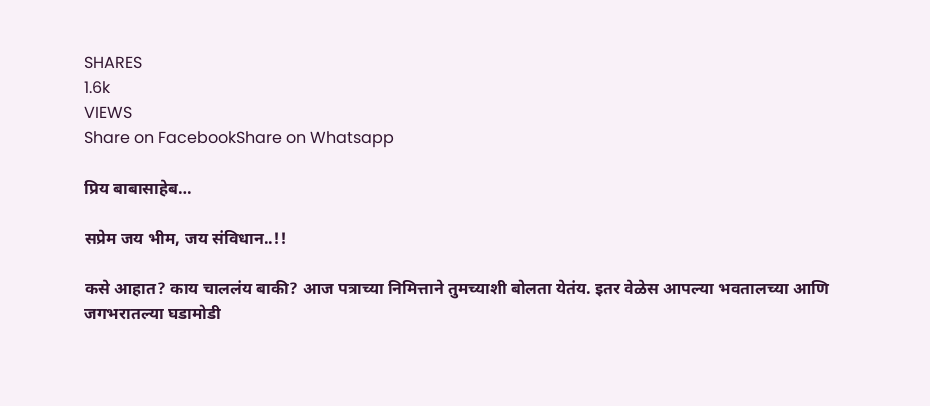SHARES
1.6k
VIEWS
Share on FacebookShare on Whatsapp

प्रिय बाबासाहेब…

सप्रेम जय भीम, जय संविधान..!!

कसे आहात? काय चाललंय बाकी? आज पत्राच्या निमित्ताने तुमच्याशी बोलता येतंय. इतर वेळेस आपल्या भवतालच्या आणि जगभरातल्या घडामोडी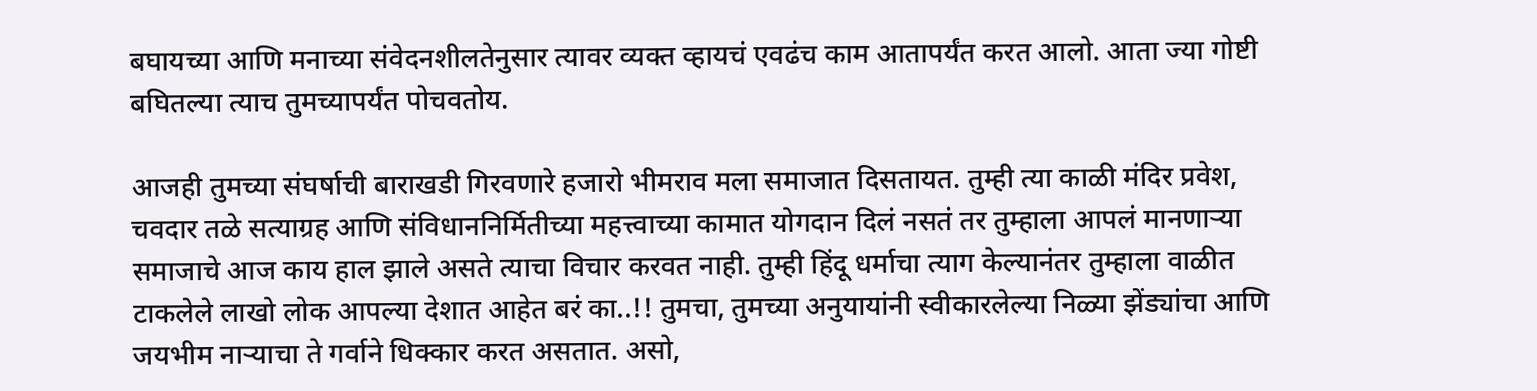बघायच्या आणि मनाच्या संवेदनशीलतेनुसार त्यावर व्यक्त व्हायचं एवढंच काम आतापर्यंत करत आलो. आता ज्या गोष्टी बघितल्या त्याच तुमच्यापर्यंत पोचवतोय.

आजही तुमच्या संघर्षाची बाराखडी गिरवणारे हजारो भीमराव मला समाजात दिसतायत. तुम्ही त्या काळी मंदिर प्रवेश, चवदार तळे सत्याग्रह आणि संविधाननिर्मितीच्या महत्त्वाच्या कामात योगदान दिलं नसतं तर तुम्हाला आपलं मानणाऱ्या समाजाचे आज काय हाल झाले असते त्याचा विचार करवत नाही. तुम्ही हिंदू धर्माचा त्याग केल्यानंतर तुम्हाला वाळीत टाकलेले लाखो लोक आपल्या देशात आहेत बरं का..!! तुमचा, तुमच्या अनुयायांनी स्वीकारलेल्या निळ्या झेंड्यांचा आणि जयभीम नाऱ्याचा ते गर्वाने धिक्कार करत असतात. असो,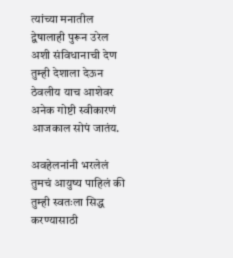त्यांच्या मनातील द्वेषालाही पुरून उरेल अशी संविधानाची देण तुम्ही देशाला देऊन ठेवलीय याच आशेवर अनेक गोष्टी स्वीकारणं आजकाल सोपं जातंय.

अवहेलनांनी भरलेलं तुमचं आयुष्य पाहिलं की तुम्ही स्वतःला सिद्ध करण्यासाठी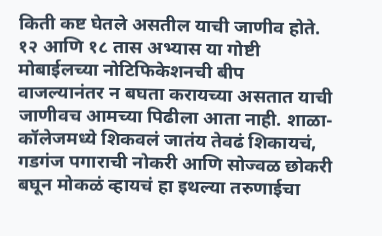किती कष्ट घेतले असतील याची जाणीव होते. १२ आणि १८ तास अभ्यास या गोष्टी मोबाईलच्या नोटिफिकेशनची बीप वाजल्यानंतर न बघता करायच्या असतात याची जाणीवच आमच्या पिढीला आता नाही. शाळा-कॉलेजमध्ये शिकवलं जातंय तेवढं शिकायचं, गडगंज पगाराची नोकरी आणि सोज्वळ छोकरी बघून मोकळं व्हायचं हा इथल्या तरुणाईचा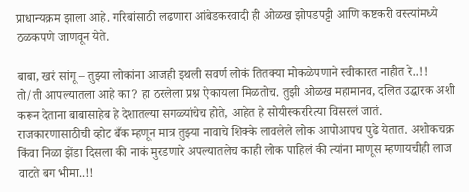प्राधान्यक्रम झाला आहे. गरिबांसाठी लढणारा आंबेडकरवादी ही ओळख झोपडपट्टी आणि कष्टकरी वस्त्यांमध्ये ठळकपणे जाणवून येते.

बाबा, खरं सांगू – तुझ्या लोकांना आजही इथली सवर्ण लोकं तितक्या मोकळेपणाने स्वीकारत नाहीत रे..!! तो/ती आपल्यातला आहे का? हा ठरलेला प्रश्न ऐकायला मिळतोच. तुझी ओळख महामानव, दलित उद्धारक अशी करून देताना बाबासाहेब हे देशातल्या सगळ्यांचेच होते, आहेत हे सोयीस्कररित्या विसरलं जातं. राजकारणासाठीची व्होट बँक म्हणून मात्र तुझ्या नावाचे शिक्के लावलेले लोक आपोआपच पुढे येतात. अशोकचक्र किंवा निळा झेंडा दिसला की नाकं मुरडणारे अपल्यातलेच काही लोक पाहिलं की त्यांना माणूस म्हणायचीही लाज वाटते बग भीमा..!!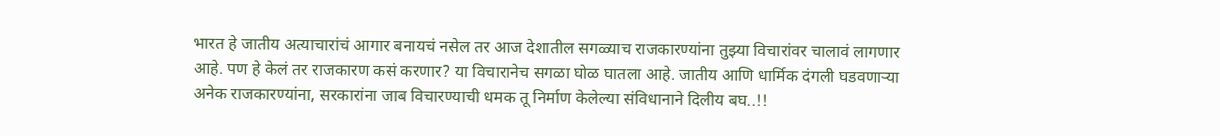भारत हे जातीय अत्याचारांचं आगार बनायचं नसेल तर आज देशातील सगळ्याच राजकारण्यांना तुझ्या विचारांवर चालावं लागणार आहे. पण हे केलं तर राजकारण कसं करणार? या विचारानेच सगळा घोळ घातला आहे. जातीय आणि धार्मिक दंगली घडवणाऱ्या अनेक राजकारण्यांना, सरकारांना जाब विचारण्याची धमक तू निर्माण केलेल्या संविधानाने दिलीय बघ..!!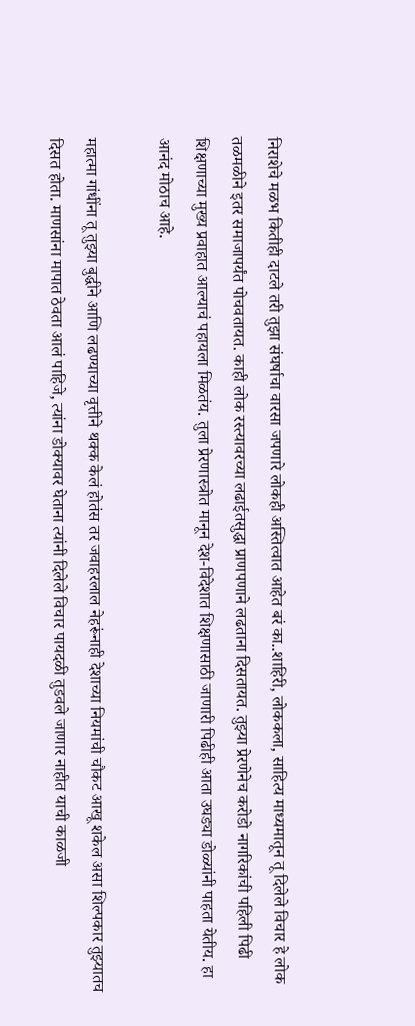निराशेचे मळभ कितीही दाटले तरी तुझा संघर्षाचा वारसा जपणारे लोकही अस्तित्वात आहेत बरं का..शाहिरी, लोककला, साहित्य माध्यमातून तू दिलेले विचार हे लोक तळमळीने इतर समाजापर्यंत पोचवतायत. काही लोक रस्त्यावरच्या लढाईतसुद्धा प्राणपणाने लढताना दिसतायत. तुझ्या प्रेरणेनेच करोडो नागरिकांची पहिली पिढी शिक्षणाच्या मुख्य प्रवाहात आल्याचं पहायला मिळतंय. तुला प्रेरणास्त्रोत मानून देश-विदेशात शिक्षणासाठी जाणारी पिढीही आता उघड्या डोळ्यांनी पाहता येतीय. हा आनंद मोठाच आहे.

महात्मा गांधींना तू तुझ्या बुद्धीने आणि लढण्याच्या वृत्तीने थक्क केलं होतंस तर जवाहरलाल नेहरूंनाही देशाच्या नियमांची चौकट आखू शकेल असा शिल्पकार तुझ्यातच दिसत होता. माणसांना मापात ठेवता आलं पाहिजे, त्यांना डोक्यावर घेताना त्यांनी दिलेले विचार पायदळी तुडवले जाणार नाहीत याची काळजी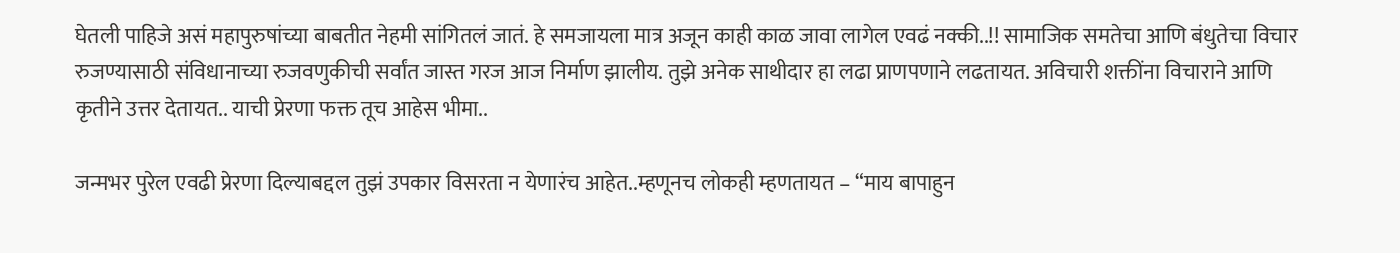घेतली पाहिजे असं महापुरुषांच्या बाबतीत नेहमी सांगितलं जातं. हे समजायला मात्र अजून काही काळ जावा लागेल एवढं नक्की..!! सामाजिक समतेचा आणि बंधुतेचा विचार रुजण्यासाठी संविधानाच्या रुजवणुकीची सर्वांत जास्त गरज आज निर्माण झालीय. तुझे अनेक साथीदार हा लढा प्राणपणाने लढतायत. अविचारी शक्तींना विचाराने आणि कृतीने उत्तर देतायत.. याची प्रेरणा फक्त तूच आहेस भीमा..

जन्मभर पुरेल एवढी प्रेरणा दिल्याबद्दल तुझं उपकार विसरता न येणारंच आहेत..म्हणूनच लोकही म्हणतायत – “माय बापाहुन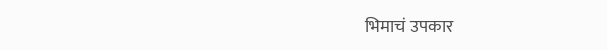भिमाचं उपकार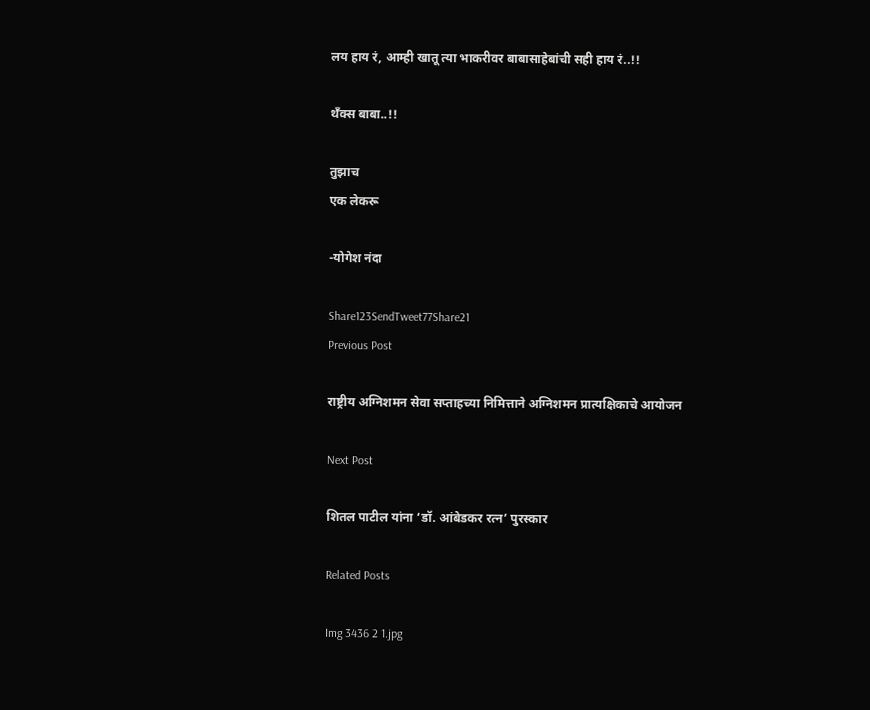लय हाय रं, आम्ही खातू त्या भाकरीवर बाबासाहेबांची सही हाय रं..!!

थँक्स बाबा..!!

तुझाच
एक लेकरू

-योगेश नंदा

Share123SendTweet77Share21
Previous Post

राष्ट्रीय अग्निशमन सेवा सप्ताहच्या निमित्ताने अग्निशमन प्रात्यक्षिकाचे आयोजन

Next Post

शितल पाटील यांना ‘डॉ. आंबेडकर रत्न’ पुरस्कार

Related Posts

Img 3436 2 1.jpg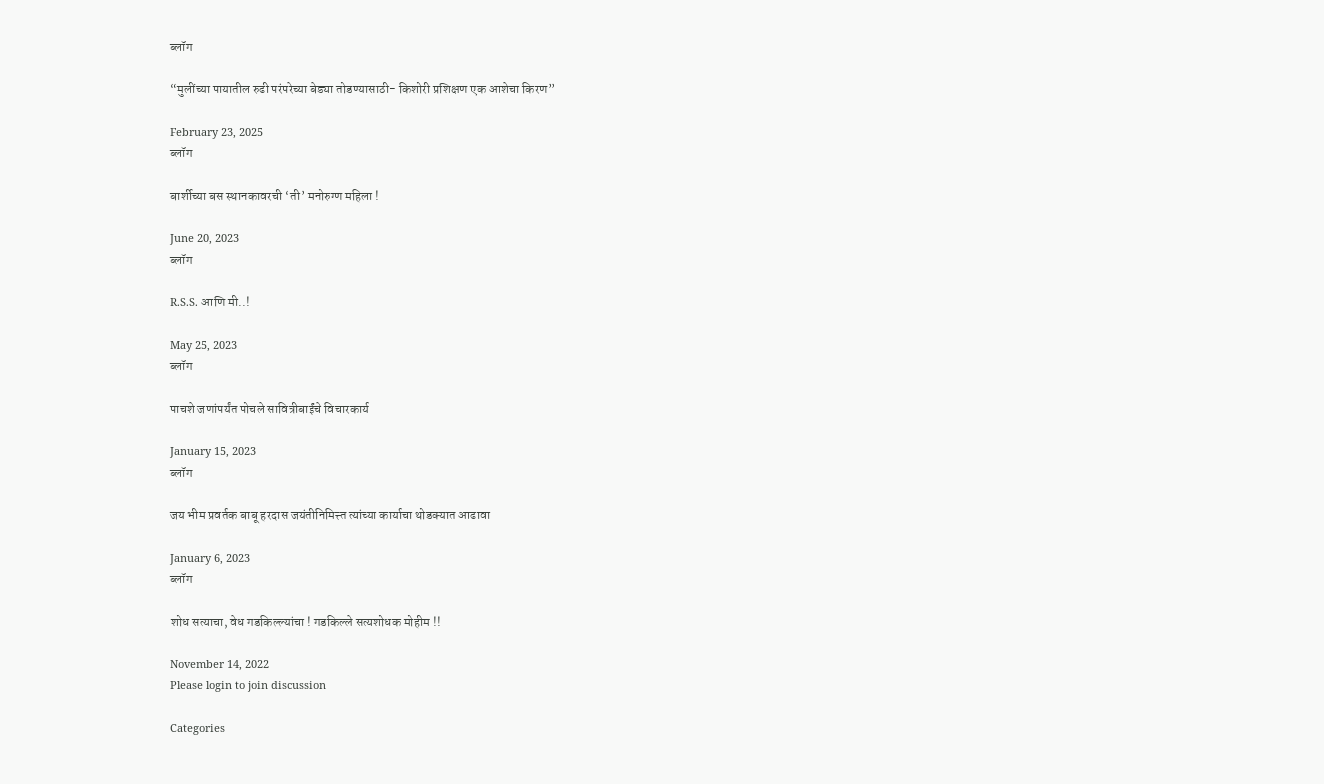ब्लॉग

“मुलींच्या पायातील रुढी परंपरेच्या बेड्या तोडण्यासाठी- किशोरी प्रशिक्षण एक आशेचा किरण”

February 23, 2025
ब्लॉग

बार्शीच्या बस स्थानकावरची ‘ती’ मनोरुग्ण महिला !

June 20, 2023
ब्लॉग

R.S.S. आणि मी..!

May 25, 2023
ब्लॉग

पाचशे जणांपर्यंत पोचले सावित्रीबाईंचे विचारकार्य

January 15, 2023
ब्लॉग

जय भीम प्रवर्तक बाबू हरदास जयंतीनिमित्त्त त्यांच्या कार्याचा थोडक्यात आढावा

January 6, 2023
ब्लॉग

शोध सत्याचा, वेध गडकिल्ल्यांचा ! गडकिल्ले सत्यशोधक मोहीम !!

November 14, 2022
Please login to join discussion

Categories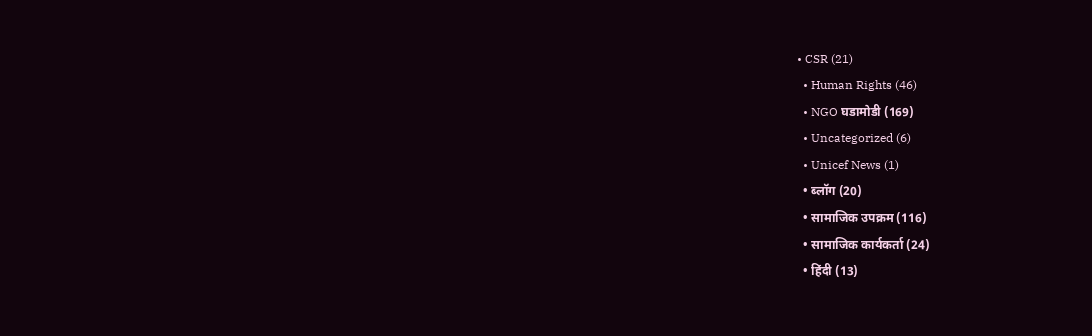• CSR (21)
  • Human Rights (46)
  • NGO घडामोडी (169)
  • Uncategorized (6)
  • Unicef News (1)
  • ब्लॉग (20)
  • सामाजिक उपक्रम (116)
  • सामाजिक कार्यकर्ता (24)
  • हिंदी (13)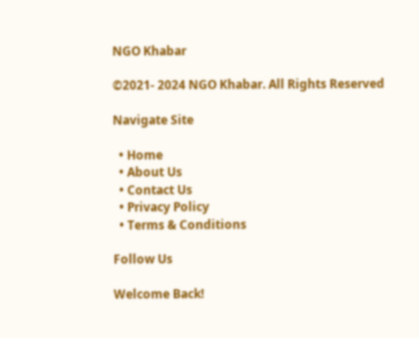NGO Khabar

©2021- 2024 NGO Khabar. All Rights Reserved

Navigate Site

  • Home
  • About Us
  • Contact Us
  • Privacy Policy
  • Terms & Conditions

Follow Us

Welcome Back!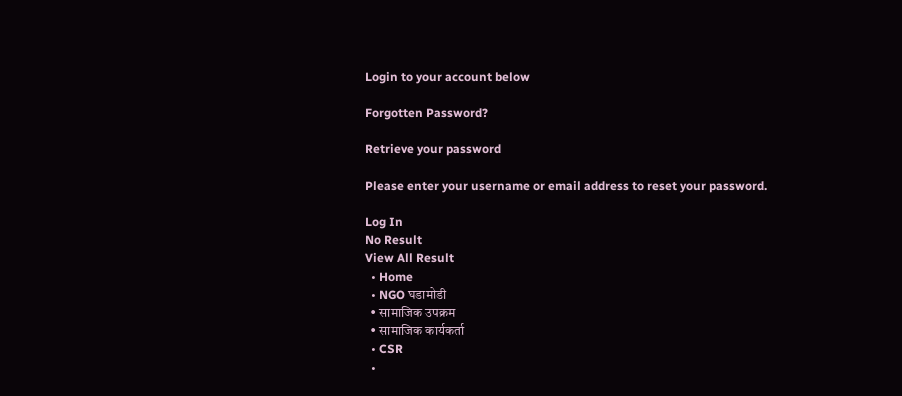Login to your account below

Forgotten Password?

Retrieve your password

Please enter your username or email address to reset your password.

Log In
No Result
View All Result
  • Home
  • NGO घडामोडी
  • सामाजिक उपक्रम
  • सामाजिक कार्यकर्ता
  • CSR
  •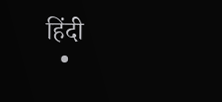हिंदी
  •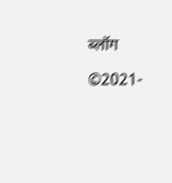ब्लॉग

©2021-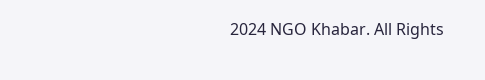2024 NGO Khabar. All Rights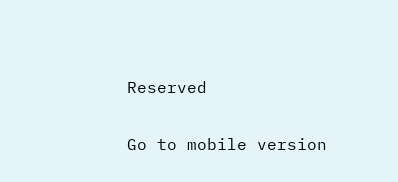Reserved

Go to mobile version